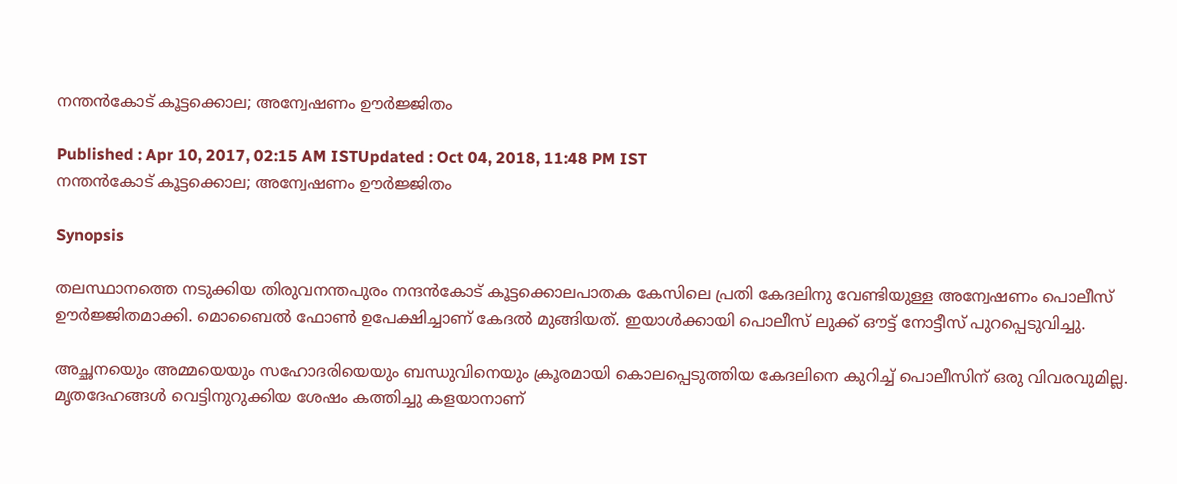നന്തന്‍കോട് കൂട്ടക്കൊല; അന്വേഷണം ഊര്‍ജ്ജിതം

Published : Apr 10, 2017, 02:15 AM ISTUpdated : Oct 04, 2018, 11:48 PM IST
നന്തന്‍കോട് കൂട്ടക്കൊല; അന്വേഷണം ഊര്‍ജ്ജിതം

Synopsis

തലസ്ഥാനത്തെ നടുക്കിയ തിരുവനന്തപുരം നന്ദൻകോട് കൂട്ടക്കൊലപാതക കേസിലെ പ്രതി കേദലിനു വേണ്ടിയുള്ള അന്വേഷണം പൊലീസ്  ഊര്‍ജ്ജിതമാക്കി. മൊബൈൽ ഫോൺ ഉപേക്ഷിച്ചാണ് കേദൽ മുങ്ങിയത്. ഇയാൾക്കായി പൊലീസ് ലുക്ക് ഔട്ട് നോട്ടീസ് പുറപ്പെടുവിച്ചു.

അച്ഛനയെും അമ്മയെയും സഹോദരിയെയും ബന്ധുവിനെയും ക്രൂരമായി കൊലപ്പെടുത്തിയ കേദലിനെ കുറിച്ച് പൊലീസിന് ഒരു വിവരവുമില്ല. മൃതദേഹങ്ങൾ വെട്ടിനുറുക്കിയ ശേഷം കത്തിച്ചു കളയാനാണ്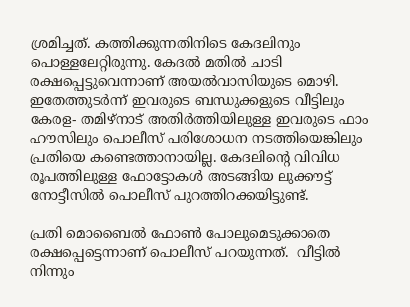ശ്രമിച്ചത്. കത്തിക്കുന്നതിനിടെ കേദലിനും പൊള്ളലേറ്റിരുന്നു. കേദൽ മതിൽ ചാടി രക്ഷപ്പെട്ടുവെന്നാണ് അയൽവാസിയുടെ മൊഴി. ഇതേത്തുടർന്ന് ഇവരുടെ ബന്ധുക്കളുടെ വീട്ടിലും കേരള- തമിഴ്നാട് അതിർത്തിയിലുള്ള ഇവരുടെ ഫാം ഹൗസിലും പൊലീസ് പരിശോധന നടത്തിയെങ്കിലും പ്രതിയെ കണ്ടെത്താനായില്ല. കേദലിന്റെ വിവിധ രൂപത്തിലുള്ള ഫോട്ടോകൾ അടങ്ങിയ ലുക്കൗട്ട് നോട്ടീസിൽ പൊലീസ് പുറത്തിറക്കയിട്ടുണ്ട്.

പ്രതി മൊബൈൽ ഫോൺ പോലുമെടുക്കാതെ രക്ഷപ്പെട്ടെന്നാണ് പൊലീസ് പറയുന്നത്.  വീട്ടിൽ നിന്നും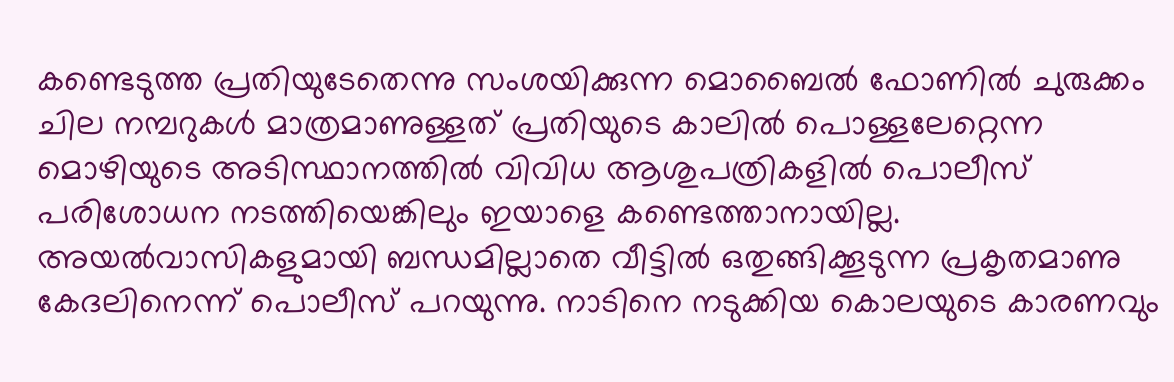കണ്ടെടുത്ത പ്രതിയുടേതെന്നു സംശയിക്കുന്ന മൊബൈൽ ഫോണിൽ ചുരുക്കം ചില നമ്പറുകൾ മാത്രമാണുള്ളത് പ്രതിയുടെ കാലിൽ പൊള്ളലേറ്റെന്ന മൊഴിയുടെ അടിസ്ഥാനത്തിൽ വിവിധ ആശുപത്രികളിൽ പൊലീസ് പരിശോധന നടത്തിയെങ്കിലും ഇയാളെ കണ്ടെത്താനായില്ല. അയൽവാസികളുമായി ബന്ധമില്ലാതെ വീട്ടിൽ ഒതുങ്ങിക്കൂടുന്ന പ്രകൃതമാണു കേദലിനെന്ന് പൊലീസ് പറയുന്നു. നാടിനെ നടുക്കിയ കൊലയുടെ കാരണവും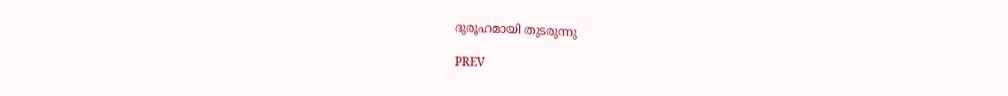ദുരൂഹമായി തുടരുന്നു

PREV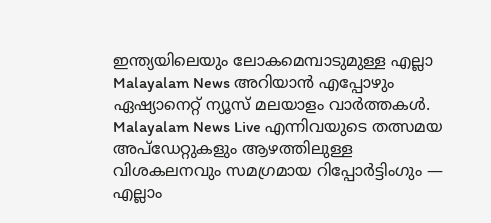ഇന്ത്യയിലെയും ലോകമെമ്പാടുമുള്ള എല്ലാ Malayalam News അറിയാൻ എപ്പോഴും ഏഷ്യാനെറ്റ് ന്യൂസ് മലയാളം വാർത്തകൾ. Malayalam News Live എന്നിവയുടെ തത്സമയ അപ്‌ഡേറ്റുകളും ആഴത്തിലുള്ള വിശകലനവും സമഗ്രമായ റിപ്പോർട്ടിംഗും — എല്ലാം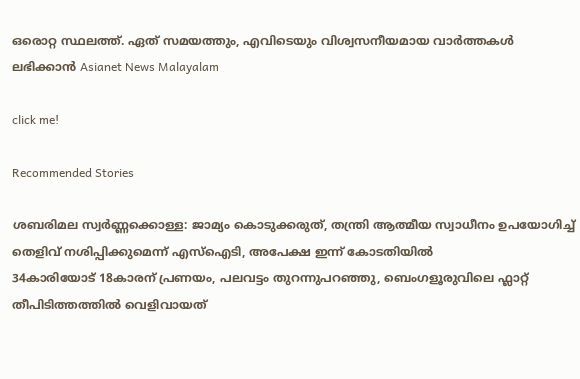ഒരൊറ്റ സ്ഥലത്ത്. ഏത് സമയത്തും, എവിടെയും വിശ്വസനീയമായ വാർത്തകൾ ലഭിക്കാൻ Asianet News Malayalam

click me!

Recommended Stories

ശബരിമല സ്വർണ്ണക്കൊള്ള: ജാമ്യം കൊടുക്കരുത്, തന്ത്രി ആത്മീയ സ്വാധീനം ഉപയോഗിച്ച് തെളിവ് നശിപ്പിക്കുമെന്ന് എസ്ഐടി, അപേക്ഷ ഇന്ന് കോടതിയിൽ
34കാരിയോട് 18കാരന് പ്രണയം, പലവട്ടം തുറന്നുപറഞ്ഞു, ബെംഗളൂരുവിലെ ഫ്ലാറ്റ് തീപിടിത്തത്തിൽ വെളിവായത്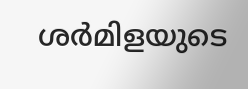ശര്‍മിളയുടെ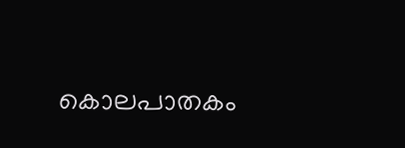കൊലപാതകം